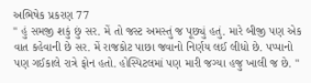અભિષેક પ્રકરણ 77
" હું સમજી શકું છું સર. મેં તો જસ્ટ અમસ્તું જ પૂછ્યું હતું. મારે બીજી પણ એક વાત કહેવાની છે સર. મેં રાજકોટ પાછા જવાનો નિર્ણય લઈ લીધો છે. પપ્પાનો પણ ગઈકાલે રાત્રે ફોન હતો. હોસ્પિટલમાં પણ મારી જગ્યા હજુ ખાલી જ છે. "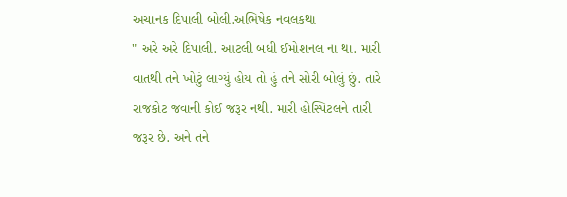અચાનક દિપાલી બોલી.અભિષેક નવલકથા
" અરે અરે દિપાલી. આટલી બધી ઈમોશનલ ના થા. મારી વાતથી તને ખોટું લાગ્યું હોય તો હું તને સોરી બોલું છું. તારે રાજકોટ જવાની કોઈ જરૂર નથી. મારી હોસ્પિટલને તારી જરૂર છે. અને તને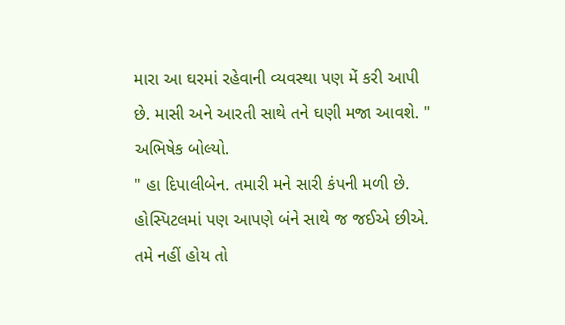મારા આ ઘરમાં રહેવાની વ્યવસ્થા પણ મેં કરી આપી છે. માસી અને આરતી સાથે તને ઘણી મજા આવશે. " અભિષેક બોલ્યો.
" હા દિપાલીબેન. તમારી મને સારી કંપની મળી છે. હોસ્પિટલમાં પણ આપણે બંને સાથે જ જઈએ છીએ. તમે નહીં હોય તો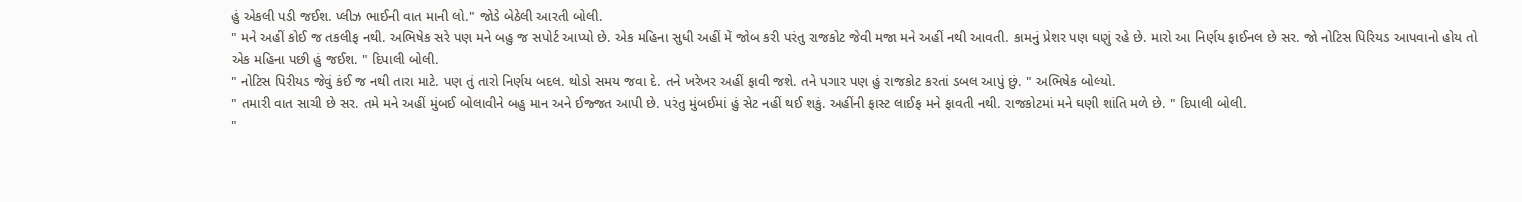હું એકલી પડી જઈશ. પ્લીઝ ભાઈની વાત માની લો." જોડે બેઠેલી આરતી બોલી.
" મને અહીં કોઈ જ તકલીફ નથી. અભિષેક સરે પણ મને બહુ જ સપોર્ટ આપ્યો છે. એક મહિના સુધી અહીં મેં જોબ કરી પરંતુ રાજકોટ જેવી મજા મને અહીં નથી આવતી. કામનું પ્રેશર પણ ઘણું રહે છે. મારો આ નિર્ણય ફાઈનલ છે સર. જો નોટિસ પિરિયડ આપવાનો હોય તો એક મહિના પછી હું જઈશ. " દિપાલી બોલી.
" નોટિસ પિરીયડ જેવું કંઈ જ નથી તારા માટે. પણ તું તારો નિર્ણય બદલ. થોડો સમય જવા દે. તને ખરેખર અહીં ફાવી જશે. તને પગાર પણ હું રાજકોટ કરતાં ડબલ આપું છું. " અભિષેક બોલ્યો.
" તમારી વાત સાચી છે સર. તમે મને અહીં મુંબઈ બોલાવીને બહુ માન અને ઈજ્જત આપી છે. પરંતુ મુંબઈમાં હું સેટ નહીં થઈ શકું. અહીંની ફાસ્ટ લાઈફ મને ફાવતી નથી. રાજકોટમાં મને ઘણી શાંતિ મળે છે. " દિપાલી બોલી.
"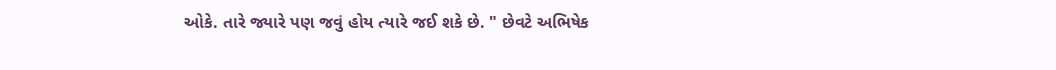ઓકે. તારે જ્યારે પણ જવું હોય ત્યારે જઈ શકે છે. " છેવટે અભિષેક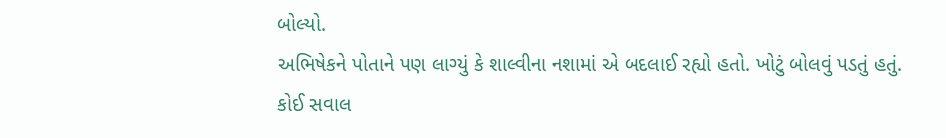બોલ્યો.
અભિષેકને પોતાને પણ લાગ્યું કે શાલ્વીના નશામાં એ બદલાઈ રહ્યો હતો. ખોટું બોલવું પડતું હતું. કોઈ સવાલ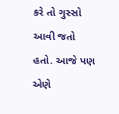કરે તો ગુસ્સો આવી જતો હતો. આજે પણ એણે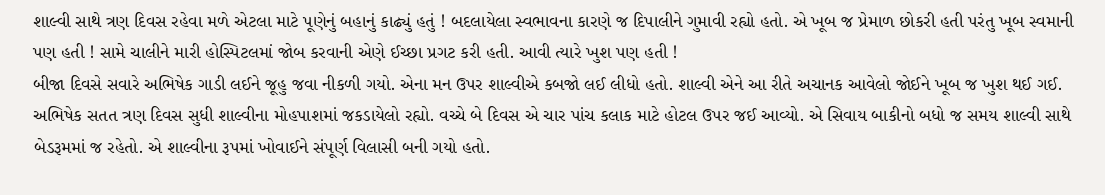શાલ્વી સાથે ત્રણ દિવસ રહેવા મળે એટલા માટે પૂણેનું બહાનું કાઢ્યું હતું ! બદલાયેલા સ્વભાવના કારણે જ દિપાલીને ગુમાવી રહ્યો હતો. એ ખૂબ જ પ્રેમાળ છોકરી હતી પરંતુ ખૂબ સ્વમાની પણ હતી ! સામે ચાલીને મારી હોસ્પિટલમાં જોબ કરવાની એણે ઈચ્છા પ્રગટ કરી હતી. આવી ત્યારે ખુશ પણ હતી !
બીજા દિવસે સવારે અભિષેક ગાડી લઈને જૂહુ જવા નીકળી ગયો. એના મન ઉપર શાલ્વીએ કબજો લઈ લીધો હતો. શાલ્વી એને આ રીતે અચાનક આવેલો જોઈને ખૂબ જ ખુશ થઈ ગઈ.
અભિષેક સતત ત્રણ દિવસ સુધી શાલ્વીના મોહપાશમાં જકડાયેલો રહ્યો. વચ્ચે બે દિવસ એ ચાર પાંચ કલાક માટે હોટલ ઉપર જઈ આવ્યો. એ સિવાય બાકીનો બધો જ સમય શાલ્વી સાથે બેડરૂમમાં જ રહેતો. એ શાલ્વીના રૂપમાં ખોવાઈને સંપૂર્ણ વિલાસી બની ગયો હતો.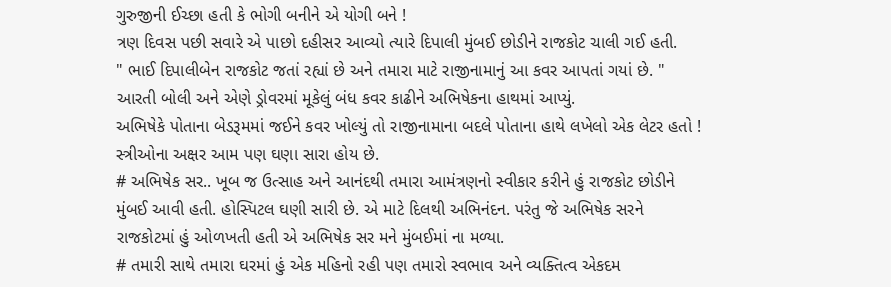ગુરુજીની ઈચ્છા હતી કે ભોગી બનીને એ યોગી બને !
ત્રણ દિવસ પછી સવારે એ પાછો દહીસર આવ્યો ત્યારે દિપાલી મુંબઈ છોડીને રાજકોટ ચાલી ગઈ હતી.
" ભાઈ દિપાલીબેન રાજકોટ જતાં રહ્યાં છે અને તમારા માટે રાજીનામાનું આ કવર આપતાં ગયાં છે. " આરતી બોલી અને એણે ડ્રોવરમાં મૂકેલું બંધ કવર કાઢીને અભિષેકના હાથમાં આપ્યું.
અભિષેકે પોતાના બેડરૂમમાં જઈને કવર ખોલ્યું તો રાજીનામાના બદલે પોતાના હાથે લખેલો એક લેટર હતો ! સ્ત્રીઓના અક્ષર આમ પણ ઘણા સારા હોય છે.
# અભિષેક સર.. ખૂબ જ ઉત્સાહ અને આનંદથી તમારા આમંત્રણનો સ્વીકાર કરીને હું રાજકોટ છોડીને મુંબઈ આવી હતી. હોસ્પિટલ ઘણી સારી છે. એ માટે દિલથી અભિનંદન. પરંતુ જે અભિષેક સરને રાજકોટમાં હું ઓળખતી હતી એ અભિષેક સર મને મુંબઈમાં ના મળ્યા.
# તમારી સાથે તમારા ઘરમાં હું એક મહિનો રહી પણ તમારો સ્વભાવ અને વ્યક્તિત્વ એકદમ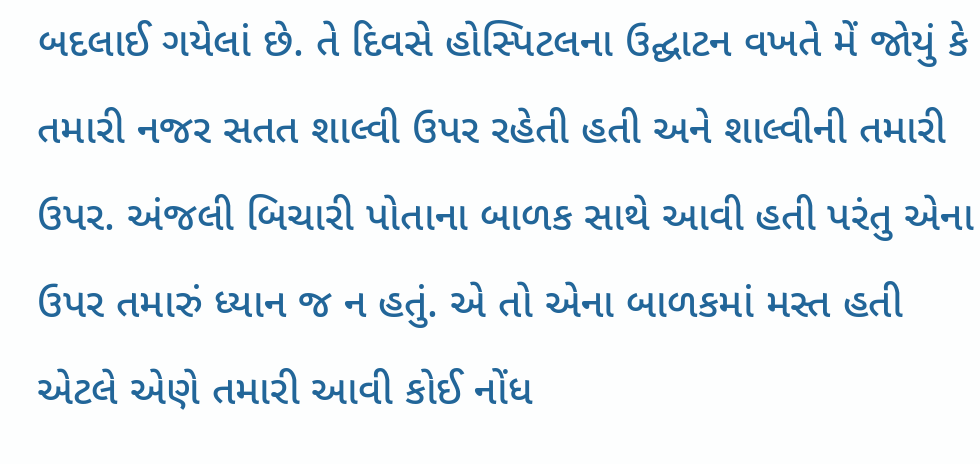બદલાઈ ગયેલાં છે. તે દિવસે હોસ્પિટલના ઉદ્ઘાટન વખતે મેં જોયું કે તમારી નજર સતત શાલ્વી ઉપર રહેતી હતી અને શાલ્વીની તમારી ઉપર. અંજલી બિચારી પોતાના બાળક સાથે આવી હતી પરંતુ એના ઉપર તમારું ધ્યાન જ ન હતું. એ તો એના બાળકમાં મસ્ત હતી એટલે એણે તમારી આવી કોઈ નોંધ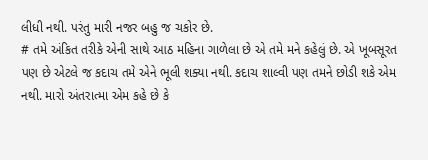લીધી નથી. પરંતુ મારી નજર બહુ જ ચકોર છે.
# તમે અંકિત તરીકે એની સાથે આઠ મહિના ગાળેલા છે એ તમે મને કહેલું છે. એ ખૂબસૂરત પણ છે એટલે જ કદાચ તમે એને ભૂલી શક્યા નથી. કદાચ શાલ્વી પણ તમને છોડી શકે એમ નથી. મારો અંતરાત્મા એમ કહે છે કે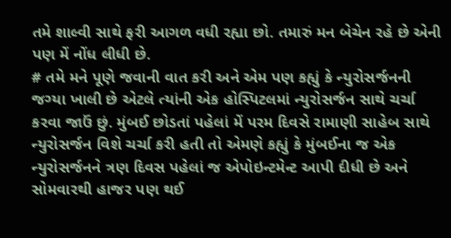તમે શાલ્વી સાથે ફરી આગળ વધી રહ્યા છો. તમારું મન બેચેન રહે છે એની પણ મેં નોંધ લીધી છે.
# તમે મને પૂણે જવાની વાત કરી અને એમ પણ કહ્યું કે ન્યુરોસર્જનની જગ્યા ખાલી છે એટલે ત્યાંની એક હોસ્પિટલમાં ન્યુરોસર્જન સાથે ચર્ચા કરવા જાઉં છું. મુંબઈ છોડતાં પહેલાં મેં પરમ દિવસે રામાણી સાહેબ સાથે ન્યુરોસર્જન વિશે ચર્ચા કરી હતી તો એમણે કહ્યું કે મુંબઈના જ એક ન્યુરોસર્જનને ત્રણ દિવસ પહેલાં જ એપોઇન્ટમેન્ટ આપી દીધી છે અને સોમવારથી હાજર પણ થઈ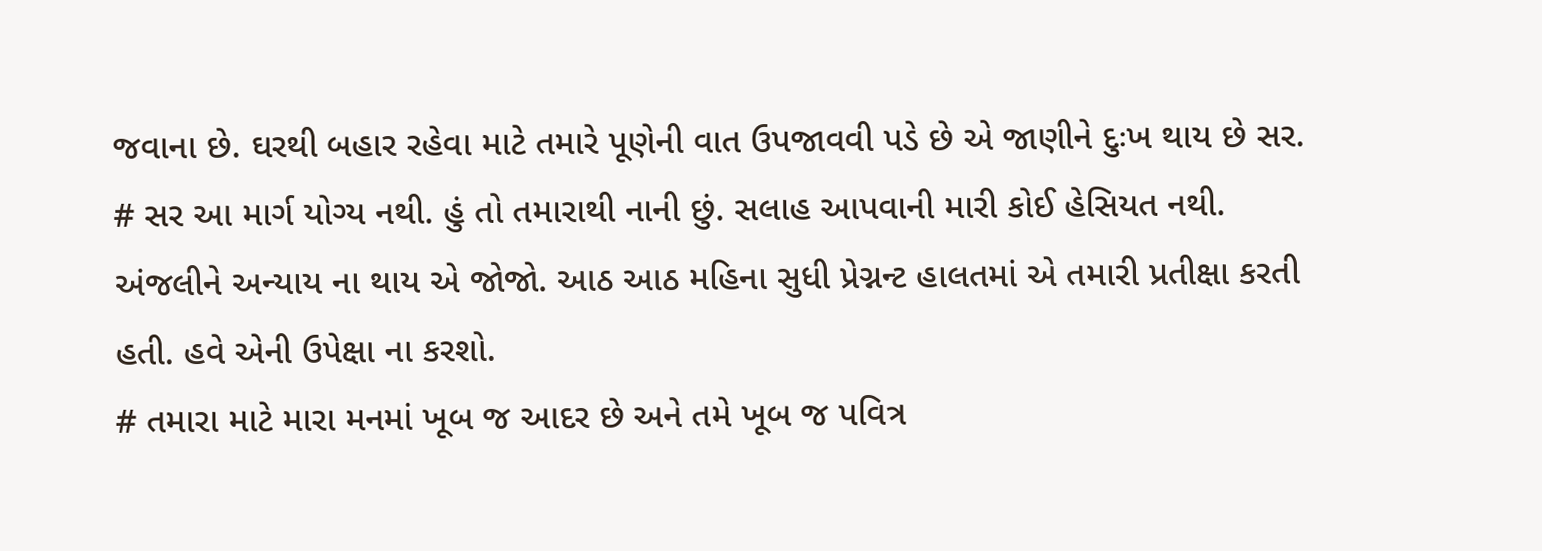જવાના છે. ઘરથી બહાર રહેવા માટે તમારે પૂણેની વાત ઉપજાવવી પડે છે એ જાણીને દુઃખ થાય છે સર.
# સર આ માર્ગ યોગ્ય નથી. હું તો તમારાથી નાની છું. સલાહ આપવાની મારી કોઈ હેસિયત નથી. અંજલીને અન્યાય ના થાય એ જોજો. આઠ આઠ મહિના સુધી પ્રેગ્નન્ટ હાલતમાં એ તમારી પ્રતીક્ષા કરતી હતી. હવે એની ઉપેક્ષા ના કરશો.
# તમારા માટે મારા મનમાં ખૂબ જ આદર છે અને તમે ખૂબ જ પવિત્ર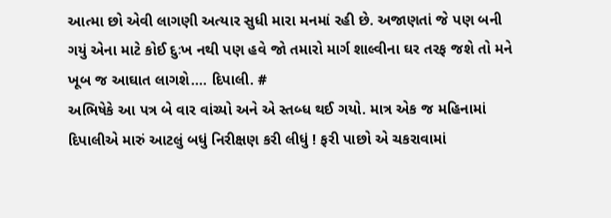આત્મા છો એવી લાગણી અત્યાર સુધી મારા મનમાં રહી છે. અજાણતાં જે પણ બની ગયું એના માટે કોઈ દુઃખ નથી પણ હવે જો તમારો માર્ગ શાલ્વીના ઘર તરફ જશે તો મને ખૂબ જ આઘાત લાગશે.... દિપાલી. #
અભિષેકે આ પત્ર બે વાર વાંચ્યો અને એ સ્તબ્ધ થઈ ગયો. માત્ર એક જ મહિનામાં દિપાલીએ મારું આટલું બધું નિરીક્ષણ કરી લીધું ! ફરી પાછો એ ચકરાવામાં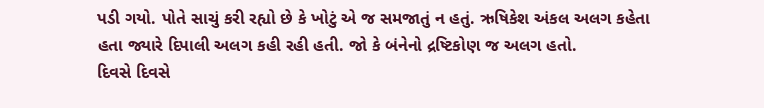પડી ગયો. પોતે સાચું કરી રહ્યો છે કે ખોટું એ જ સમજાતું ન હતું. ઋષિકેશ અંકલ અલગ કહેતા હતા જ્યારે દિપાલી અલગ કહી રહી હતી. જો કે બંનેનો દ્રષ્ટિકોણ જ અલગ હતો.
દિવસે દિવસે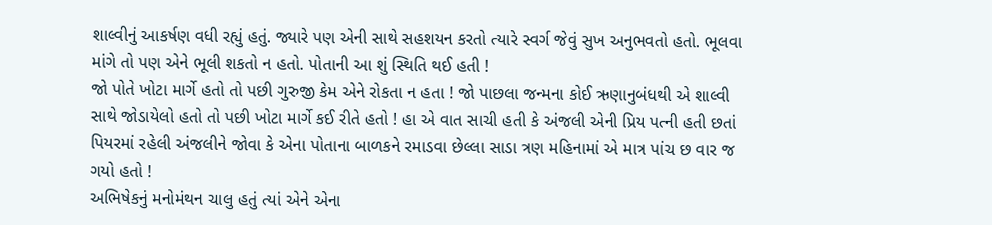શાલ્વીનું આકર્ષણ વધી રહ્યું હતું. જ્યારે પણ એની સાથે સહશયન કરતો ત્યારે સ્વર્ગ જેવું સુખ અનુભવતો હતો. ભૂલવા માંગે તો પણ એને ભૂલી શકતો ન હતો. પોતાની આ શું સ્થિતિ થઈ હતી !
જો પોતે ખોટા માર્ગે હતો તો પછી ગુરુજી કેમ એને રોકતા ન હતા ! જો પાછલા જન્મના કોઈ ઋણાનુબંધથી એ શાલ્વી સાથે જોડાયેલો હતો તો પછી ખોટા માર્ગે કઈ રીતે હતો ! હા એ વાત સાચી હતી કે અંજલી એની પ્રિય પત્ની હતી છતાં પિયરમાં રહેલી અંજલીને જોવા કે એના પોતાના બાળકને રમાડવા છેલ્લા સાડા ત્રણ મહિનામાં એ માત્ર પાંચ છ વાર જ ગયો હતો !
અભિષેકનું મનોમંથન ચાલુ હતું ત્યાં એને એના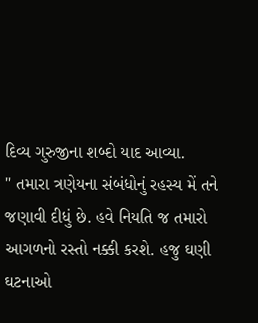દિવ્ય ગુરુજીના શબ્દો યાદ આવ્યા.
" તમારા ત્રણેયના સંબંધોનું રહસ્ય મેં તને જણાવી દીધું છે. હવે નિયતિ જ તમારો આગળનો રસ્તો નક્કી કરશે. હજુ ઘણી ઘટનાઓ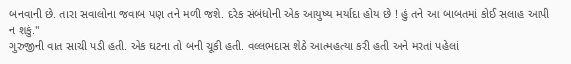બનવાની છે. તારા સવાલોના જવાબ પણ તને મળી જશે. દરેક સંબંધોની એક આયુષ્ય મર્યાદા હોય છે ! હું તને આ બાબતમાં કોઈ સલાહ આપી ન શકું."
ગુરુજીની વાત સાચી પડી હતી. એક ઘટના તો બની ચૂકી હતી. વલ્લભદાસ શેઠે આત્મહત્યા કરી હતી અને મરતાં પહેલાં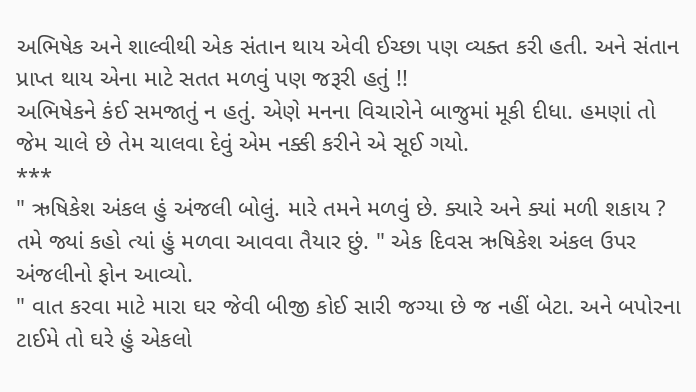અભિષેક અને શાલ્વીથી એક સંતાન થાય એવી ઈચ્છા પણ વ્યક્ત કરી હતી. અને સંતાન પ્રાપ્ત થાય એના માટે સતત મળવું પણ જરૂરી હતું !!
અભિષેકને કંઈ સમજાતું ન હતું. એણે મનના વિચારોને બાજુમાં મૂકી દીધા. હમણાં તો જેમ ચાલે છે તેમ ચાલવા દેવું એમ નક્કી કરીને એ સૂઈ ગયો.
***
" ઋષિકેશ અંકલ હું અંજલી બોલું. મારે તમને મળવું છે. ક્યારે અને ક્યાં મળી શકાય ? તમે જ્યાં કહો ત્યાં હું મળવા આવવા તૈયાર છું. " એક દિવસ ઋષિકેશ અંકલ ઉપર અંજલીનો ફોન આવ્યો.
" વાત કરવા માટે મારા ઘર જેવી બીજી કોઈ સારી જગ્યા છે જ નહીં બેટા. અને બપોરના ટાઈમે તો ઘરે હું એકલો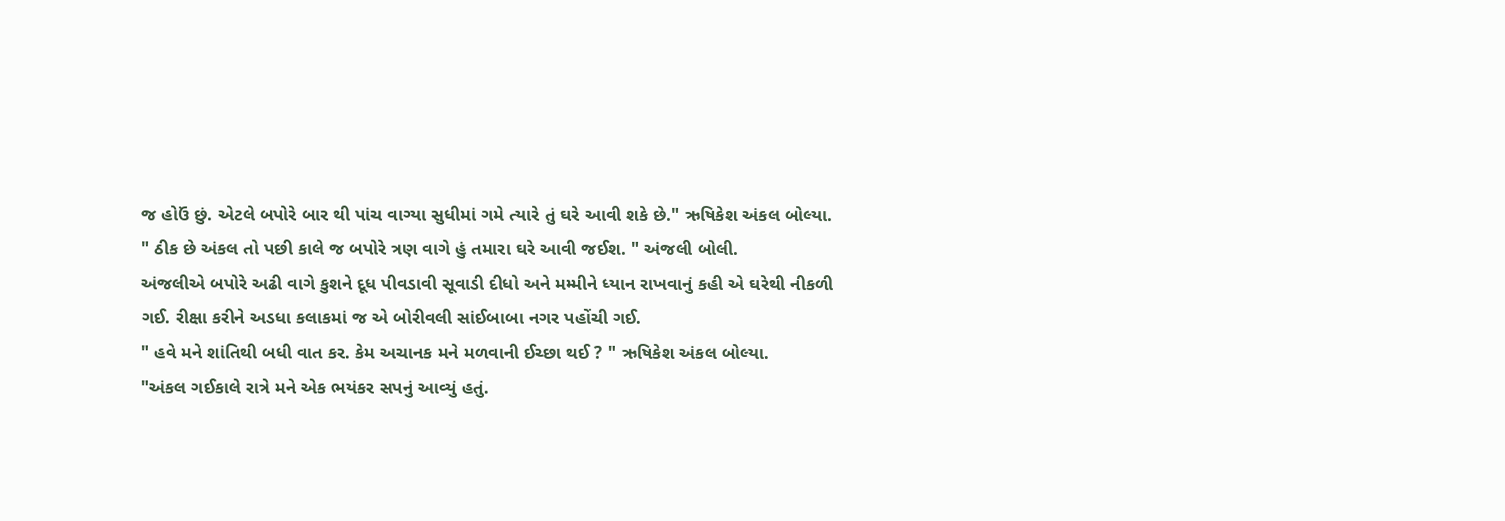જ હોઉં છું. એટલે બપોરે બાર થી પાંચ વાગ્યા સુધીમાં ગમે ત્યારે તું ઘરે આવી શકે છે." ઋષિકેશ અંકલ બોલ્યા.
" ઠીક છે અંકલ તો પછી કાલે જ બપોરે ત્રણ વાગે હું તમારા ઘરે આવી જઈશ. " અંજલી બોલી.
અંજલીએ બપોરે અઢી વાગે કુશને દૂધ પીવડાવી સૂવાડી દીધો અને મમ્મીને ધ્યાન રાખવાનું કહી એ ઘરેથી નીકળી ગઈ. રીક્ષા કરીને અડધા કલાકમાં જ એ બોરીવલી સાંઈબાબા નગર પહોંચી ગઈ.
" હવે મને શાંતિથી બધી વાત કર. કેમ અચાનક મને મળવાની ઈચ્છા થઈ ? " ઋષિકેશ અંકલ બોલ્યા.
"અંકલ ગઈકાલે રાત્રે મને એક ભયંકર સપનું આવ્યું હતું.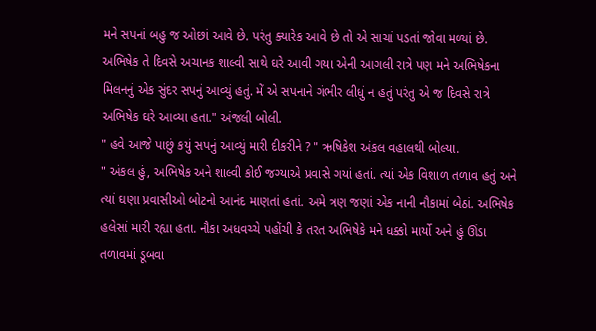મને સપનાં બહુ જ ઓછાં આવે છે. પરંતુ ક્યારેક આવે છે તો એ સાચાં પડતાં જોવા મળ્યાં છે. અભિષેક તે દિવસે અચાનક શાલ્વી સાથે ઘરે આવી ગયા એની આગલી રાત્રે પણ મને અભિષેકના મિલનનું એક સુંદર સપનું આવ્યું હતું. મેં એ સપનાને ગંભીર લીધું ન હતું પરંતુ એ જ દિવસે રાત્રે અભિષેક ઘરે આવ્યા હતા." અંજલી બોલી.
" હવે આજે પાછું કયું સપનું આવ્યું મારી દીકરીને ? " ઋષિકેશ અંકલ વહાલથી બોલ્યા.
" અંકલ હું, અભિષેક અને શાલ્વી કોઈ જગ્યાએ પ્રવાસે ગયાં હતાં. ત્યાં એક વિશાળ તળાવ હતું અને ત્યાં ઘણા પ્રવાસીઓ બોટનો આનંદ માણતાં હતાં. અમે ત્રણ જણાં એક નાની નૌકામાં બેઠાં. અભિષેક હલેસાં મારી રહ્યા હતા. નૌકા અધવચ્ચે પહોંચી કે તરત અભિષેકે મને ધક્કો માર્યો અને હું ઊંડા તળાવમાં ડૂબવા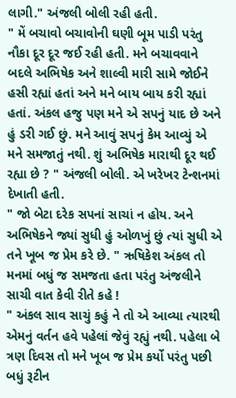લાગી." અંજલી બોલી રહી હતી.
" મેં બચાવો બચાવોની ઘણી બૂમ પાડી પરંતુ નૌકા દૂર દૂર જઈ રહી હતી. મને બચાવવાને બદલે અભિષેક અને શાલ્વી મારી સામે જોઈને હસી રહ્યાં હતાં અને મને બાય બાય કરી રહ્યાં હતાં. અંકલ હજુ પણ મને એ સપનું યાદ છે અને હું ડરી ગઈ છું. મને આવું સપનું કેમ આવ્યું એ મને સમજાતું નથી. શું અભિષેક મારાથી દૂર થઈ રહ્યા છે ? " અંજલી બોલી. એ ખરેખર ટેન્શનમાં દેખાતી હતી.
" જો બેટા દરેક સપનાં સાચાં ન હોય. અને અભિષેકને જ્યાં સુધી હું ઓળખું છું ત્યાં સુધી એ તને ખૂબ જ પ્રેમ કરે છે. " ઋષિકેશ અંકલ તો મનમાં બધું જ સમજતા હતા પરંતુ અંજલીને સાચી વાત કેવી રીતે કહે !
" અંકલ સાવ સાચું કહું ને તો એ આવ્યા ત્યારથી એમનું વર્તન હવે પહેલાં જેવું રહ્યું નથી. પહેલા બે ત્રણ દિવસ તો મને ખૂબ જ પ્રેમ કર્યો પરંતુ પછી બધું રૂટીન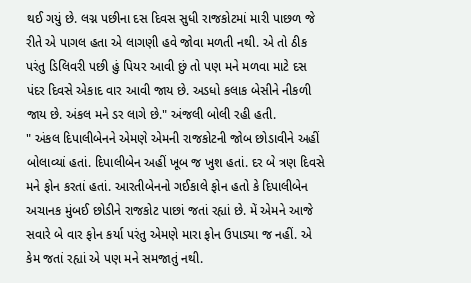થઈ ગયું છે. લગ્ન પછીના દસ દિવસ સુધી રાજકોટમાં મારી પાછળ જે રીતે એ પાગલ હતા એ લાગણી હવે જોવા મળતી નથી. એ તો ઠીક પરંતુ ડિલિવરી પછી હું પિયર આવી છું તો પણ મને મળવા માટે દસ પંદર દિવસે એકાદ વાર આવી જાય છે. અડધો કલાક બેસીને નીકળી જાય છે. અંકલ મને ડર લાગે છે." અંજલી બોલી રહી હતી.
" અંકલ દિપાલીબેનને એમણે એમની રાજકોટની જોબ છોડાવીને અહીં બોલાવ્યાં હતાં. દિપાલીબેન અહીં ખૂબ જ ખુશ હતાં. દર બે ત્રણ દિવસે મને ફોન કરતાં હતાં. આરતીબેનનો ગઈકાલે ફોન હતો કે દિપાલીબેન અચાનક મુંબઈ છોડીને રાજકોટ પાછાં જતાં રહ્યાં છે. મેં એમને આજે સવારે બે વાર ફોન કર્યા પરંતુ એમણે મારા ફોન ઉપાડ્યા જ નહીં. એ કેમ જતાં રહ્યાં એ પણ મને સમજાતું નથી.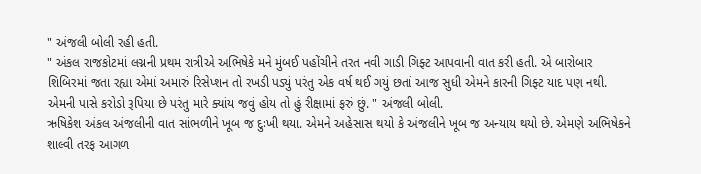" અંજલી બોલી રહી હતી.
" અંકલ રાજકોટમાં લગ્નની પ્રથમ રાત્રીએ અભિષેકે મને મુંબઈ પહોંચીને તરત નવી ગાડી ગિફ્ટ આપવાની વાત કરી હતી. એ બારોબાર શિબિરમાં જતા રહ્યા એમાં અમારું રિસેપ્શન તો રખડી પડ્યું પરંતુ એક વર્ષ થઈ ગયું છતાં આજ સુધી એમને કારની ગિફ્ટ યાદ પણ નથી. એમની પાસે કરોડો રૂપિયા છે પરંતુ મારે ક્યાંય જવું હોય તો હું રીક્ષામાં ફરું છું. " અંજલી બોલી.
ઋષિકેશ અંકલ અંજલીની વાત સાંભળીને ખૂબ જ દુઃખી થયા. એમને અહેસાસ થયો કે અંજલીને ખૂબ જ અન્યાય થયો છે. એમણે અભિષેકને શાલ્વી તરફ આગળ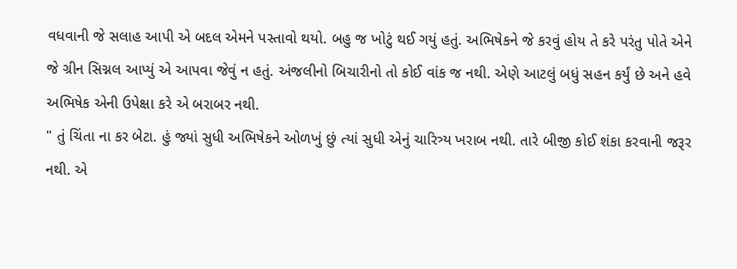વધવાની જે સલાહ આપી એ બદલ એમને પસ્તાવો થયો. બહુ જ ખોટું થઈ ગયું હતું. અભિષેકને જે કરવું હોય તે કરે પરંતુ પોતે એને જે ગ્રીન સિગ્નલ આપ્યું એ આપવા જેવું ન હતું. અંજલીનો બિચારીનો તો કોઈ વાંક જ નથી. એણે આટલું બધું સહન કર્યું છે અને હવે અભિષેક એની ઉપેક્ષા કરે એ બરાબર નથી.
" તું ચિંતા ના કર બેટા. હું જ્યાં સુધી અભિષેકને ઓળખું છું ત્યાં સુધી એનું ચારિત્ર્ય ખરાબ નથી. તારે બીજી કોઈ શંકા કરવાની જરૂર નથી. એ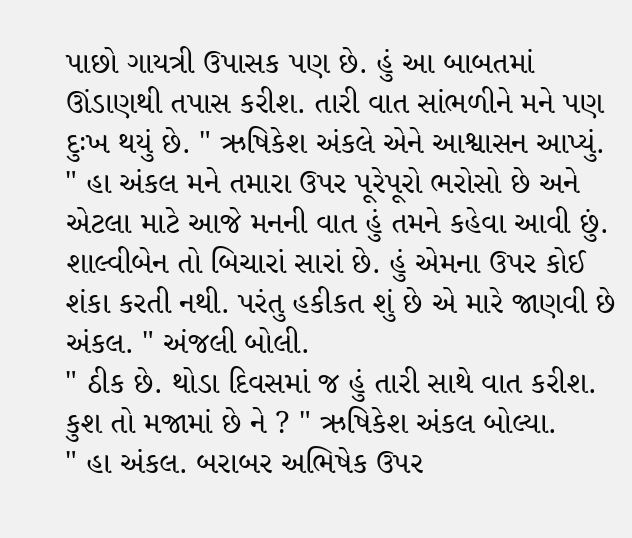પાછો ગાયત્રી ઉપાસક પણ છે. હું આ બાબતમાં ઊંડાણથી તપાસ કરીશ. તારી વાત સાંભળીને મને પણ દુઃખ થયું છે. " ઋષિકેશ અંકલે એને આશ્વાસન આપ્યું.
" હા અંકલ મને તમારા ઉપર પૂરેપૂરો ભરોસો છે અને એટલા માટે આજે મનની વાત હું તમને કહેવા આવી છું. શાલ્વીબેન તો બિચારાં સારાં છે. હું એમના ઉપર કોઈ શંકા કરતી નથી. પરંતુ હકીકત શું છે એ મારે જાણવી છે અંકલ. " અંજલી બોલી.
" ઠીક છે. થોડા દિવસમાં જ હું તારી સાથે વાત કરીશ. કુશ તો મજામાં છે ને ? " ઋષિકેશ અંકલ બોલ્યા.
" હા અંકલ. બરાબર અભિષેક ઉપર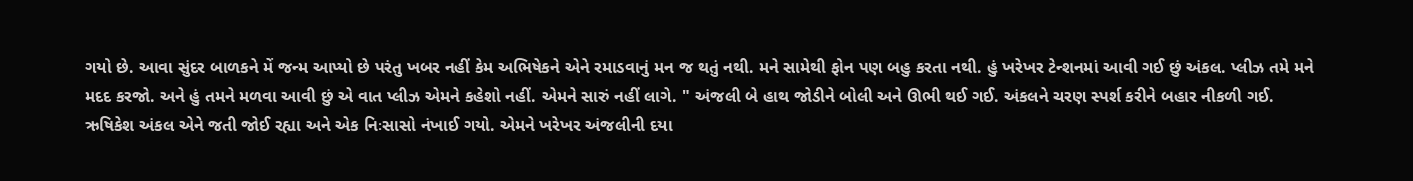ગયો છે. આવા સુંદર બાળકને મેં જન્મ આપ્યો છે પરંતુ ખબર નહીં કેમ અભિષેકને એને રમાડવાનું મન જ થતું નથી. મને સામેથી ફોન પણ બહુ કરતા નથી. હું ખરેખર ટેન્શનમાં આવી ગઈ છું અંકલ. પ્લીઝ તમે મને મદદ કરજો. અને હું તમને મળવા આવી છું એ વાત પ્લીઝ એમને કહેશો નહીં. એમને સારું નહીં લાગે. " અંજલી બે હાથ જોડીને બોલી અને ઊભી થઈ ગઈ. અંકલને ચરણ સ્પર્શ કરીને બહાર નીકળી ગઈ.
ઋષિકેશ અંકલ એને જતી જોઈ રહ્યા અને એક નિઃસાસો નંખાઈ ગયો. એમને ખરેખર અંજલીની દયા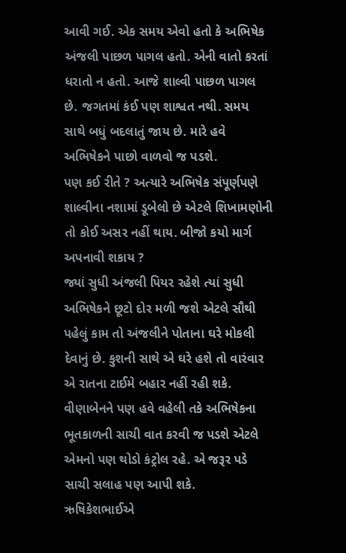આવી ગઈ. એક સમય એવો હતો કે અભિષેક અંજલી પાછળ પાગલ હતો. એની વાતો કરતાં ધરાતો ન હતો. આજે શાલ્વી પાછળ પાગલ છે. જગતમાં કંઈ પણ શાશ્વત નથી. સમય સાથે બધું બદલાતું જાય છે. મારે હવે અભિષેકને પાછો વાળવો જ પડશે.
પણ કઈ રીતે ? અત્યારે અભિષેક સંપૂર્ણપણે શાલ્વીના નશામાં ડૂબેલો છે એટલે શિખામણોની તો કોઈ અસર નહીં થાય. બીજો કયો માર્ગ અપનાવી શકાય ?
જ્યાં સુધી અંજલી પિયર રહેશે ત્યાં સુધી અભિષેકને છૂટો દોર મળી જશે એટલે સૌથી પહેલું કામ તો અંજલીને પોતાના ઘરે મોકલી દેવાનું છે. કુશની સાથે એ ઘરે હશે તો વારંવાર એ રાતના ટાઈમે બહાર નહીં રહી શકે.
વીણાબેનને પણ હવે વહેલી તકે અભિષેકના ભૂતકાળની સાચી વાત કરવી જ પડશે એટલે એમનો પણ થોડો કંટ્રોલ રહે. એ જરૂર પડે સાચી સલાહ પણ આપી શકે.
ઋષિકેશભાઈએ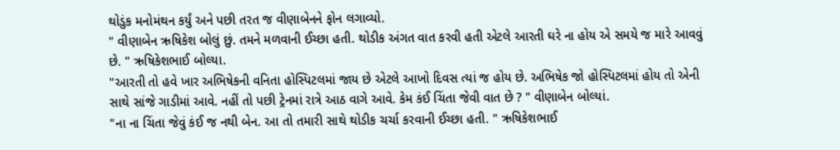થોડુંક મનોમંથન કર્યું અને પછી તરત જ વીણાબેનને ફોન લગાવ્યો.
" વીણાબેન ઋષિકેશ બોલું છું. તમને મળવાની ઈચ્છા હતી. થોડીક અંગત વાત કરવી હતી એટલે આરતી ઘરે ના હોય એ સમયે જ મારે આવવું છે. " ઋષિકેશભાઈ બોલ્યા.
"આરતી તો હવે ખાર અભિષેકની વનિતા હોસ્પિટલમાં જાય છે એટલે આખો દિવસ ત્યાં જ હોય છે. અભિષેક જો હોસ્પિટલમાં હોય તો એની સાથે સાંજે ગાડીમાં આવે. નહીં તો પછી ટ્રેનમાં રાત્રે આઠ વાગે આવે. કેમ કંઈ ચિંતા જેવી વાત છે ? " વીણાબેન બોલ્યાં.
"ના ના ચિંતા જેવું કંઈ જ નથી બેન. આ તો તમારી સાથે થોડીક ચર્ચા કરવાની ઈચ્છા હતી. " ઋષિકેશભાઈ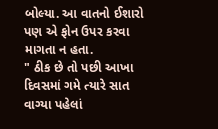બોલ્યા. આ વાતનો ઈશારો પણ એ ફોન ઉપર કરવા માગતા ન હતા.
" ઠીક છે તો પછી આખા દિવસમાં ગમે ત્યારે સાત વાગ્યા પહેલાં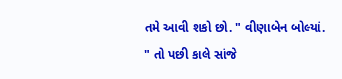તમે આવી શકો છો. " વીણાબેન બોલ્યાં.
" તો પછી કાલે સાંજે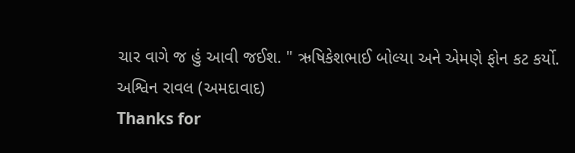ચાર વાગે જ હું આવી જઈશ. " ઋષિકેશભાઈ બોલ્યા અને એમણે ફોન કટ કર્યો.
અશ્વિન રાવલ (અમદાવાદ)
Thanks for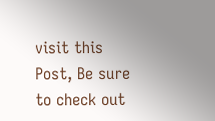visit this Post, Be sure to check out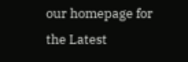our homepage for the Latest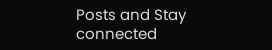Posts and Stay connected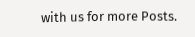with us for more Posts.